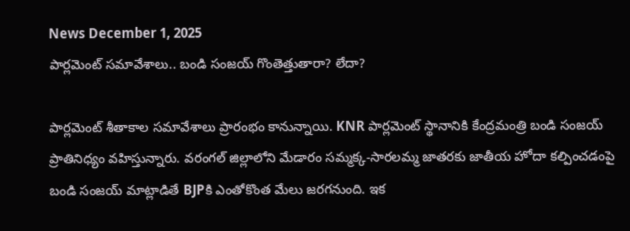News December 1, 2025
పార్లమెంట్ సమావేశాలు.. బండి సంజయ్ గొంతెత్తుతారా? లేదా?

పార్లమెంట్ శీతాకాల సమావేశాలు ప్రారంభం కానున్నాయి. KNR పార్లమెంట్ స్థానానికి కేంద్రమంత్రి బండి సంజయ్ ప్రాతినిధ్యం వహిస్తున్నారు. వరంగల్ జిల్లాలోని మేడారం సమ్మక్క-సారలమ్మ జాతరకు జాతీయ హోదా కల్పించడంపై బండి సంజయ్ మాట్లాడితే BJPకి ఎంతోకొంత మేలు జరగనుంది. ఇక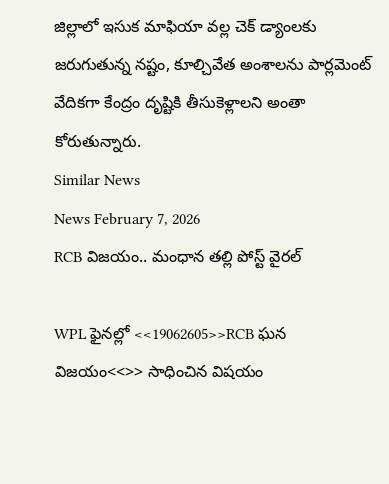జిల్లాలో ఇసుక మాఫియా వల్ల చెక్ డ్యాంలకు జరుగుతున్న నష్టం, కూల్చివేత అంశాలను పార్లమెంట్ వేదికగా కేంద్రం దృష్టికి తీసుకెళ్లాలని అంతా కోరుతున్నారు.
Similar News
News February 7, 2026
RCB విజయం.. మంధాన తల్లి పోస్ట్ వైరల్

WPL ఫైనల్లో <<19062605>>RCB ఘన విజయం<<>> సాధించిన విషయం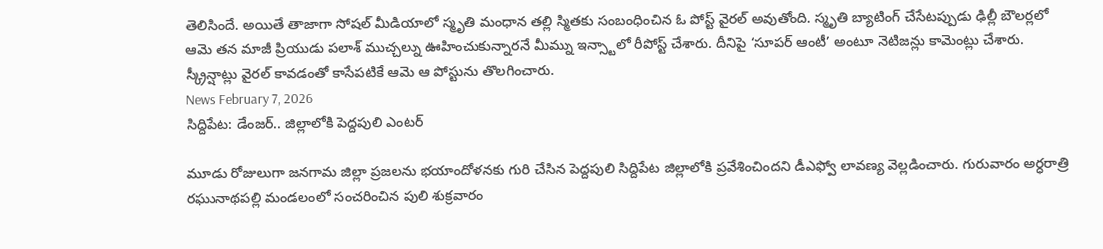తెలిసిందే. అయితే తాజాగా సోషల్ మీడియాలో స్మృతి మంధాన తల్లి స్మితకు సంబంధించిన ఓ పోస్ట్ వైరల్ అవుతోంది. స్మృతి బ్యాటింగ్ చేసేటప్పుడు ఢిల్లీ బౌలర్లలో ఆమె తన మాజీ ప్రియుడు పలాశ్ ముచ్చల్ను ఊహించుకున్నారనే మీమ్ను ఇన్స్టాలో రీపోస్ట్ చేశారు. దీనిపై ‘సూపర్ ఆంటీ’ అంటూ నెటిజన్లు కామెంట్లు చేశారు. స్క్రీన్షాట్లు వైరల్ కావడంతో కాసేపటికే ఆమె ఆ పోస్టును తొలగించారు.
News February 7, 2026
సిద్దిపేట: డేంజర్.. జిల్లాలోకి పెద్దపులి ఎంటర్

మూడు రోజులుగా జనగామ జిల్లా ప్రజలను భయాందోళనకు గురి చేసిన పెద్దపులి సిద్దిపేట జిల్లాలోకి ప్రవేశించిందని డీఎఫ్వో లావణ్య వెల్లడించారు. గురువారం అర్ధరాత్రి రఘునాథపల్లి మండలంలో సంచరించిన పులి శుక్రవారం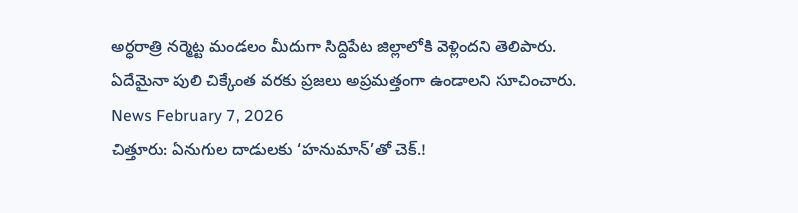అర్ధరాత్రి నర్మెట్ట మండలం మీదుగా సిద్దిపేట జిల్లాలోకి వెళ్లిందని తెలిపారు. ఏదేమైనా పులి చిక్కేంత వరకు ప్రజలు అప్రమత్తంగా ఉండాలని సూచించారు.
News February 7, 2026
చిత్తూరు: ఏనుగుల దాడులకు ‘హనుమాన్’తో చెక్.!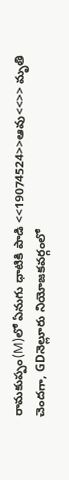రామకుప్పం(M)లో ఏనుగు ధాటికి పాడి <<19074524>>ఆవు<<>> మృతి చెందగా, GDనెల్లూరు నియోజకవర్గంలో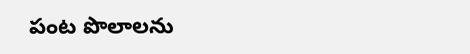పంట పొలాలను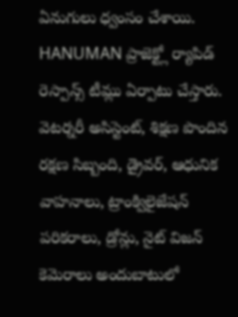ఏనుగులు ధ్వంసం చేశాయి. HANUMAN ప్రాజెక్ట్లో ర్యాపిడ్ రెస్పాన్స్ టీమ్లు ఏర్పాటు చేస్తారు. వెటర్నరీ అసిస్టెంట్, శిక్షణ పొందిన రక్షణ సిబ్బంది, డ్రైవర్, ఆధునిక వాహనాలు, ట్రాంక్విలైజేషన్ పరికరాలు, డ్రోన్లు, నైట్ విజన్ కెమెరాలు అందుబాటులో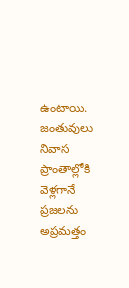ఉంటాయి. జంతువులు నివాస ప్రాంతాల్లోకి వెళ్లగానే ప్రజలను అప్రమత్తం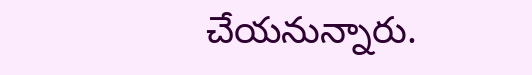చేయనున్నారు.